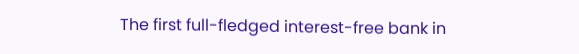The first full-fledged interest-free bank in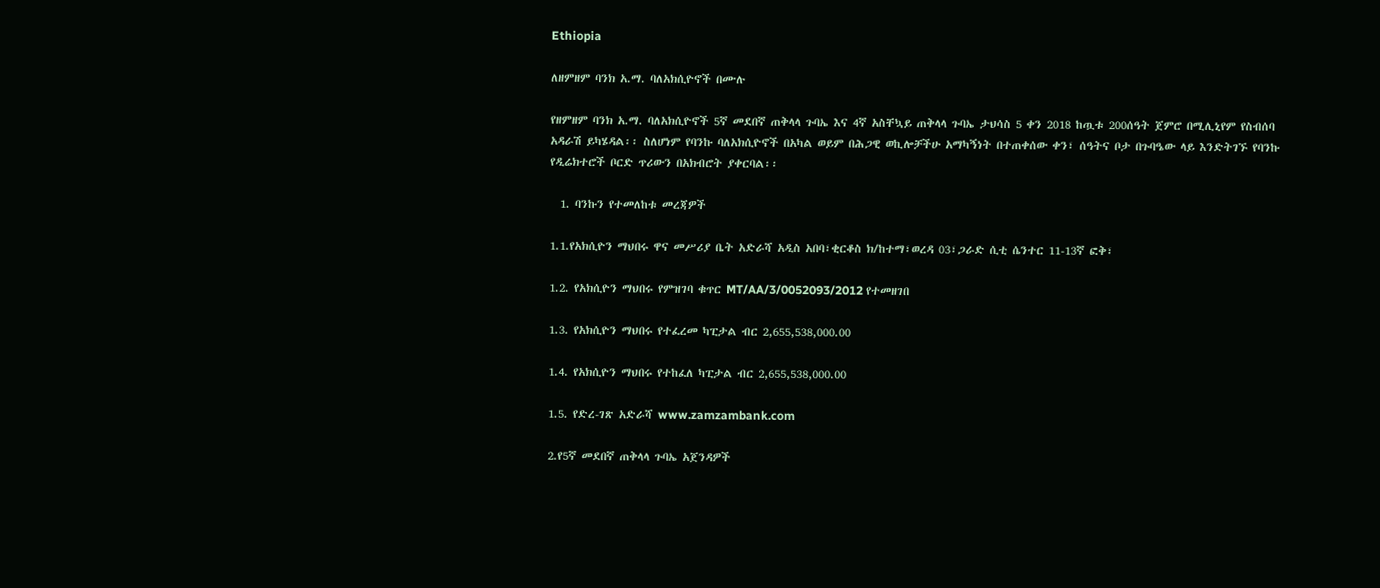Ethiopia

ለዘምዘም ባንክ አ.ማ. ባለአክሲዮኖች በሙሉ

የዘምዘም ባንክ አ.ማ. ባለአክሲዮኖች 5ኛ መደበኛ ጠቅላላ ጉባኤ እና 4ኛ አስቸኳይ ጠቅላላ ጉባኤ ታህሳስ 5 ቀን 2018 ከጧቱ 200ሰዓት ጀምሮ በሚሊኒየም የስብሰባ አዳራሽ ይካሄዳል፡፡ ስለሆነም የባንኩ ባለአክሲዮኖች በአካል ወይም በሕጋዊ ወኪሎቻችሁ አማካኝነት በተጠቀሰው ቀን፣ ሰዓትና ቦታ በጉባዔው ላይ እንድትገኙ የባንኩ የዲሬክተሮች ቦርድ ጥሪውን በአክብሮት ያቀርባል፡፡

  1. ባንኩን የተመለከቱ መረጃዎች

1.1.የአክሲዮን ማህበሩ ዋና መሥሪያ ቤት አድራሻ አዲስ አበባ፣ቂርቆስ ክ/ከተማ፣ወረዳ 03፣ጋራድ ሲቲ ሴንተር 11-13ኛ ፎቅ፣

1.2. የአክሲዮን ማህበሩ የምዝገባ ቁጥር MT/AA/3/0052093/2012 የተመዘገበ

1.3. የአክሲዮን ማህበሩ የተፈረመ ካፒታል ብር 2,655,538,000.00

1.4. የአክሲዮን ማህበሩ የተከፈለ ካፒታል ብር 2,655,538,000.00

1.5. የድረ-ገጽ አድራሻ www.zamzambank.com

2.የ5ኛ መደበኛ ጠቅላላ ጉባኤ አጀንዳዎች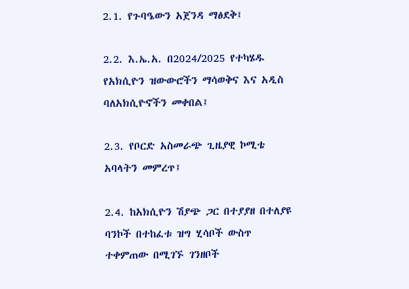2.1. የጉባዔውን አጀንዳ ማፅደቅ፤

2.2. እ.ኤ.አ. በ2024/2025 የተካሄዱ የአክሲዮን ዝውውሮችን ማሳወቅና እና አዲስ ባለአክሲዮኖችን መቀበል፤

2.3. የቦርድ አስመራጭ ጊዜያዊ ኮሚቴ አባላትን መምረጥ፤

2.4. ከአክሲዮን ሽያጭ ጋር በተያያዘ በተለያዩ ባንኮች በተከፈቱ ዝግ ሂሳቦች ውስጥ ተቀምጠው በሚገኙ ገንዘቦች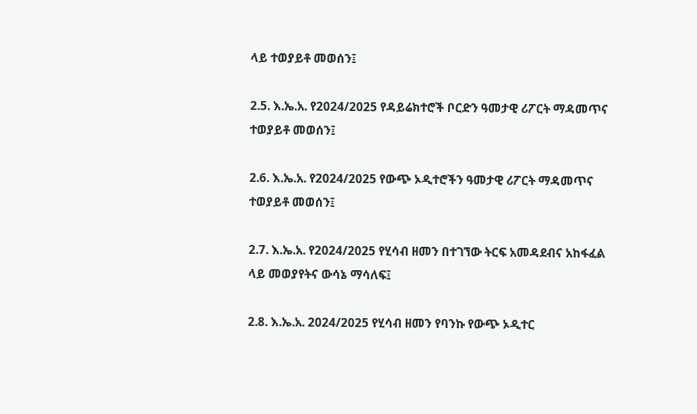ላይ ተወያይቶ መወሰን፤

2.5. እ.ኤ.አ. የ2024/2025 የዳይሬክተሮች ቦርድን ዓመታዊ ሪፖርት ማዳመጥና ተወያይቶ መወሰን፤

2.6. እ.ኤ.አ. የ2024/2025 የውጭ ኦዲተሮችን ዓመታዊ ሪፖርት ማዳመጥና ተወያይቶ መወሰን፤

2.7. እ.ኤ.አ. የ2024/2025 የሂሳብ ዘመን በተገኘው ትርፍ አመዳደብና አከፋፈል ላይ መወያየትና ውሳኔ ማሳለፍ፤

2.8. እ.ኤ.አ. 2024/2025 የሂሳብ ዘመን የባንኩ የውጭ ኦዲተር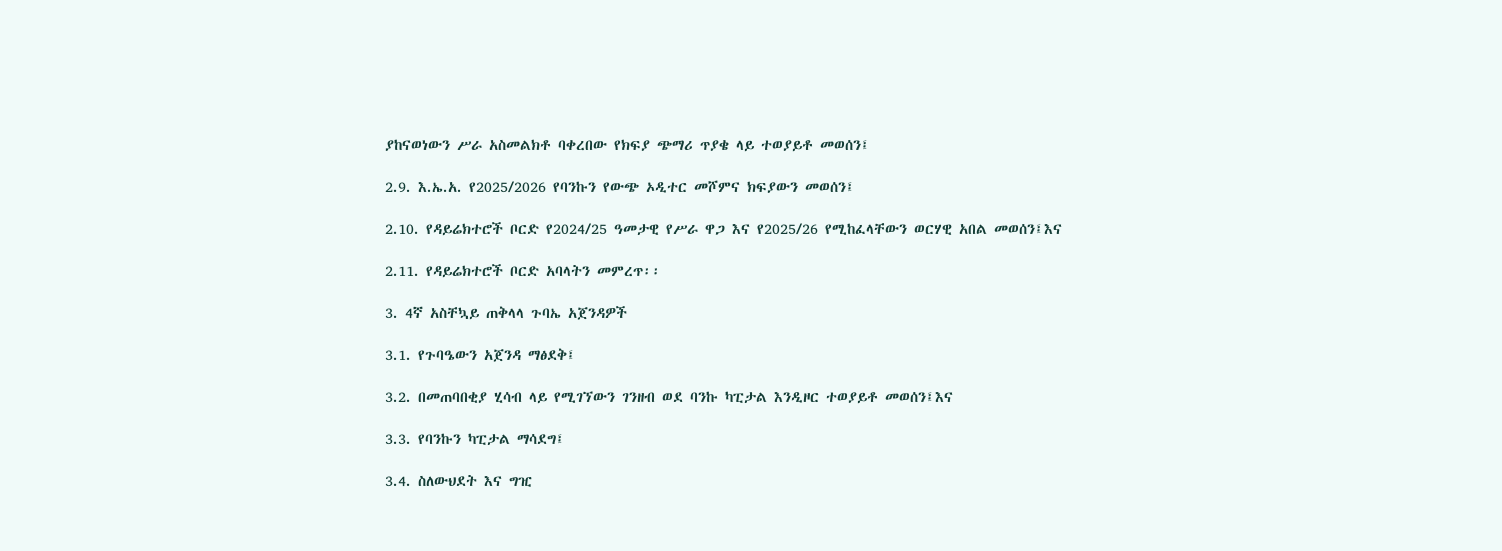ያከናወነውን ሥራ አስመልክቶ ባቀረበው የክፍያ ጭማሪ ጥያቄ ላይ ተወያይቶ መወሰን፤

2.9. እ.ኤ.አ. የ2025/2026 የባንኩን የውጭ ኦዲተር መሾምና ክፍያውን መወሰን፤

2.10. የዳይሬክተሮች ቦርድ የ2024/25 ዓመታዊ የሥራ ዋጋ እና የ2025/26 የሚከፈላቸውን ወርሃዊ አበል መወሰን፤እና

2.11. የዳይሬክተሮች ቦርድ አባላትን መምረጥ፡፡

3. 4ኛ አስቸኳይ ጠቅላላ ጉባኤ አጀንዳዎች

3.1. የጉባዔውን አጀንዳ ማፅደቅ፤

3.2. በመጠባበቂያ ሂሳብ ላይ የሚገኘውን ገንዘብ ወደ ባንኩ ካፒታል እንዲዞር ተወያይቶ መወሰን፤እና

3.3. የባንኩን ካፒታል ማሳደግ፤

3.4. ስለውህደት እና ግዢ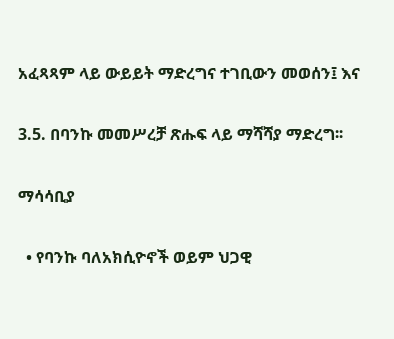አፈጻጻም ላይ ውይይት ማድረግና ተገቢውን መወሰን፤ እና

3.5. በባንኩ መመሥረቻ ጽሑፍ ላይ ማሻሻያ ማድረግ፡፡

ማሳሳቢያ

  • የባንኩ ባለአክሲዮኖች ወይም ህጋዊ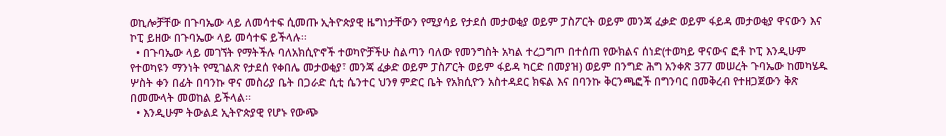ወኪሎቻቸው በጉባኤው ላይ ለመሳተፍ ሲመጡ ኢትዮጵያዊ ዜግነታቸውን የሚያሳይ የታደሰ መታወቂያ ወይም ፓስፖርት ወይም መንጃ ፈቃድ ወይም ፋይዳ መታወቂያ ዋናውን እና ኮፒ ይዘው በጉባኤው ላይ መሳተፍ ይችላሉ፡፡
  • በጉባኤው ላይ መገኘት የማትችሉ ባለአክሲዮኖች ተወካዮቻችሁ ስልጣን ባለው የመንግስት አካል ተረጋግጦ በተሰጠ የውክልና ሰነድ(ተወካይ ዋናውና ፎቶ ኮፒ እንዲሁም የተወካዩን ማንነት የሚገልጽ የታደሰ የቀበሌ መታወቂያ፣ መንጃ ፈቃድ ወይም ፓስፖርት ወይም ፋይዳ ካርድ በመያዝ) ወይም በንግድ ሕግ አንቀጽ 377 መሠረት ጉባኤው ከመካሄዱ ሦስት ቀን በፊት በባንኩ ዋና መስሪያ ቤት በጋራድ ሲቲ ሴንተር ህንፃ ምድር ቤት የአክሲዮን አስተዳደር ክፍል እና በባንኩ ቅርንጫፎች በግንባር በመቅረብ የተዘጋጀውን ቅጽ በመሙላት መወከል ይችላል፡፡
  • እንዲሁም ትውልደ ኢትዮጵያዊ የሆኑ የውጭ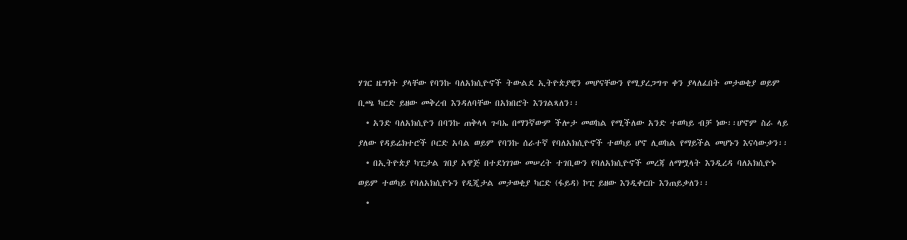ሃገር ዜግነት ያላቸው የባንኩ ባለአክሲዮኖች ትውልደ ኢትዮጵያዊን መሆናቸውን የሚያረጋግጥ ቀን ያላለፈበት መታወቂያ ወይም ቢጫ ካርድ ይዘው መቅረብ እንዳለባቸው በአክበሮት እንገልጻለን፡፡
  • አንድ ባለአክሲዮን በባንኩ ጠቅላላ ጉባኤ በማንኛውም ችሎታ መወከል የሚችለው አንድ ተወካይ ብቻ ነው፡፡ሆኖም ስራ ላይ ያለው የዳይሬክተሮች ቦርድ አባል ወይም የባንኩ ሰራተኛ የባለአክሲዮኖች ተወካይ ሆኖ ሊወከል የማይችል መሆኑን እናሳውቃን፡፡
  • በኢትዮጵያ ካፒታል ገበያ አዋጅ በተደነገገው መሠረት ተገቢውን የባለአክሲዮኖች መረጃ ለማሟላት እንዲረዳ ባለአክሲዮኑ ወይም ተወካይ የባለአክሲዮኑን የዲጂታል መታወቂያ ካርድ (ፋይዳ) ኮፒ ይዘው እንዲቀርቡ እንጠይቃለን፡፡
  •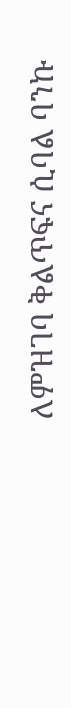ለምዝገባ ቅልጥፍና ሲባል ባንኩ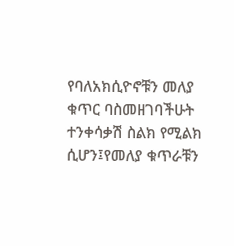የባለአክሲዮኖቹን መለያ ቁጥር ባስመዘገባችሁት ተንቀሳቃሽ ስልክ የሚልክ ሲሆን፤የመለያ ቁጥራቹን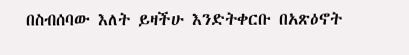በስብሰባው እለት ይዛችሁ እንድትቀርቡ በአጽዕኖት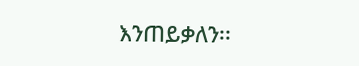እንጠይቃለን፡፡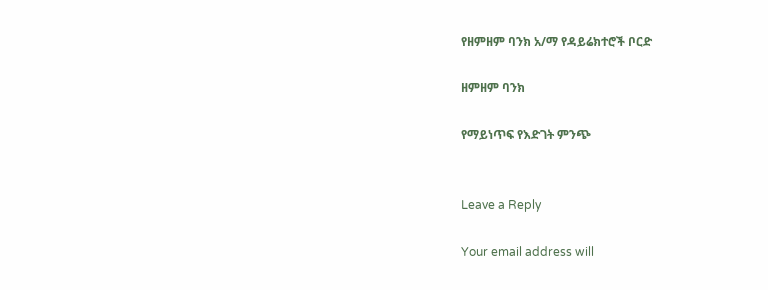የዘምዘም ባንክ አ/ማ የዳይሬክተሮች ቦርድ

ዘምዘም ባንክ

የማይነጥፍ የእድገት ምንጭ


Leave a Reply

Your email address will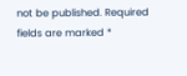not be published. Required fields are marked *